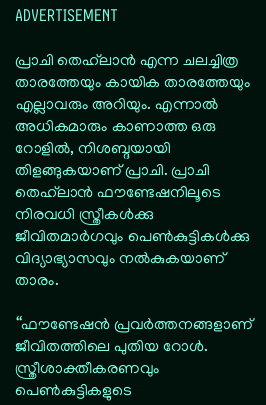ADVERTISEMENT

പ്രാചി തെഹ്‌ലാൻ എന്ന ചലച്ചിത്ര താരത്തേയും കായിക താരത്തേയും എല്ലാവരും അറിയും. എന്നാൽ അധികമാരും കാണാത്ത ഒരു റോളിൽ, നിശബ്ദയായി തിളങ്ങുകയാണ് പ്രാചി. പ്രാചി തെഹ്‍ലാൻ ഫൗണ്ടേഷനിലൂടെ നിരവധി സ്ത്രീകൾക്കു ജീവിതമാർഗവും പെൺകുട്ടികൾക്കു വിദ്യാഭ്യാസവും നൽകുകയാണ് താരം.

‘‘ഫൗണ്ടേഷൻ പ്രവർത്തനങ്ങളാണ് ജീവിതത്തിലെ പുതിയ റോൾ. സ്ത്രീശാക്തീകരണവും പെൺകുട്ടികളുടെ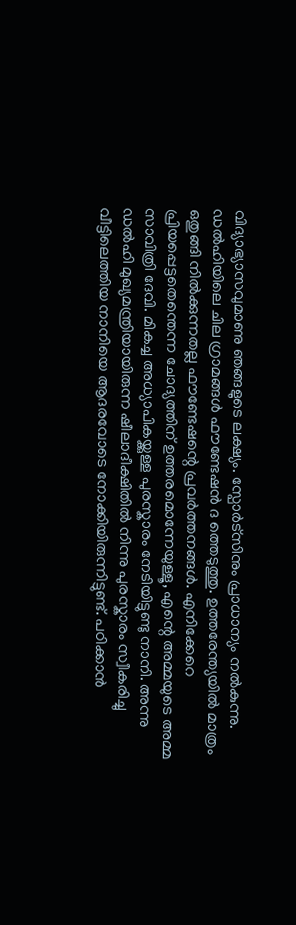വിദ്യാഭ്യാസവുമാണു ഞങ്ങളുടെ ലക്ഷ്യം. സ്പോർട്സിനും പ്രാധാന്യം നൽകുന്നു. ഡൽഹിയിലെ ചില ഗ്രാമങ്ങൾ ഫൗണ്ടേഷൻ ദ ത്തെടുത്തു. ഉത്തരേന്ത്യയിൽ മാത്രം ഒതുങ്ങി നിൽക്കുന്നതല്ല ഫൗണ്ടേഷന്റെ പ്രവർത്തനങ്ങൾ. എനിക്കേറെ പ്രിയപ്പെട്ടതെന്തെന്ന ചോദ്യത്തിന് ഉത്തരമൊന്നേയുള്ളൂ, എന്റെ അമ്മയുടെ അമ്മ സാവിത്രി ദേവി. മികച്ച അധ്യാപികയ്ക്കുള്ള പുരസ്കാരം നേടിയിട്ടുണ്ടു നാനി. അന്നു ഡൽഹി മുഖ്യമന്ത്രിയായിരുന്ന ഷീലാദീക്ഷിതിൽ നിന്നു പുരസ്കാരം സ്വീകരിച്ചു വീട്ടിലെത്തിയ നാനിയെ ആദരവോടെ നോക്കിയിരുന്നിട്ടുണ്ട്. പഠിക്കാൻ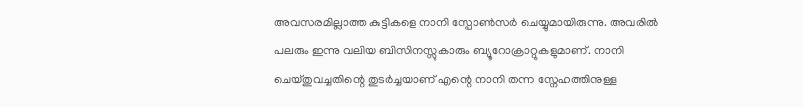അവസരമില്ലാത്ത കുട്ടികളെ നാനി സ്പോൺസർ ചെയ്യുമായിരുന്നു. അവരിൽ പലരും ഇന്നു വലിയ ബിസിനസ്സുകാരും ബ്യൂറോക്രാറ്റുകളുമാണ്. നാനി ചെയ്തുവച്ചതിന്റെ തുടർച്ചയാണ് എന്റെ നാനി തന്ന സ്നേഹത്തിനുള്ള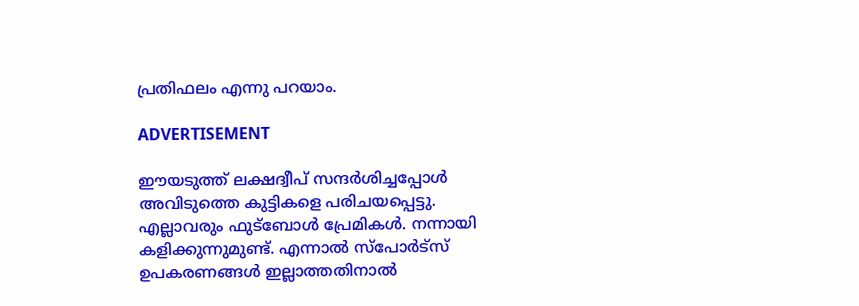പ്രതിഫലം എന്നു പറയാം.

ADVERTISEMENT

ഈയടുത്ത് ലക്ഷദ്വീപ് സന്ദർശിച്ചപ്പോൾ അവിടുത്തെ കുട്ടികളെ പരിചയപ്പെട്ടു. എല്ലാവരും ഫുട്ബോൾ പ്രേമികൾ. നന്നായി കളിക്കുന്നുമുണ്ട്. എന്നാൽ സ്പോർട്സ് ഉപകരണങ്ങള്‍ ഇല്ലാത്തതിനാൽ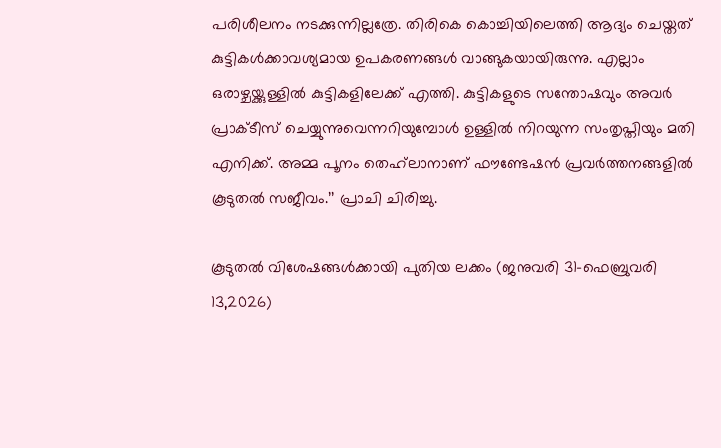പരിശീലനം നടക്കുന്നില്ലത്രേ. തിരികെ കൊച്ചിയിലെത്തി ആദ്യം ചെയ്തത് കുട്ടികൾക്കാവശ്യമായ ഉപകരണങ്ങൾ വാങ്ങുകയായിരുന്നു. എല്ലാം ഒരാഴ്ചയ്ക്കുള്ളിൽ കുട്ടികളിലേക്ക് എത്തി. കുട്ടികളുടെ സന്തോഷവും അവർ പ്രാക്ടീസ് ചെയ്യുന്നുവെന്നറിയുമ്പോൾ ഉള്ളിൽ നിറയുന്ന സംതൃപ്തിയും മതി എനിക്ക്. അമ്മ പൂനം തെഹ്‌ലാനാണ് ഫൗണ്ടേഷൻ പ്രവർത്തനങ്ങളില്‍ കൂടുതൽ സജീവം.’’ പ്രാചി ചിരിച്ചു.

കൂടുതൽ വിശേഷങ്ങൾക്കായി പുതിയ ലക്കം (ജനുവരി 31–ഫെബ്രുവരി 13,2026)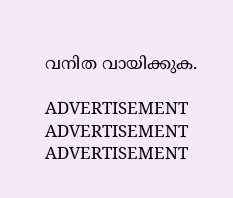വനിത വായിക്കുക.

ADVERTISEMENT
ADVERTISEMENT
ADVERTISEMENT